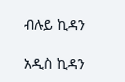ብሉይ ኪዳን

አዲስ ኪዳን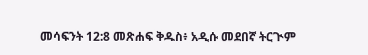መሳፍንት 12:8 መጽሐፍ ቅዱስ፥ አዲሱ መደበኛ ትርጒም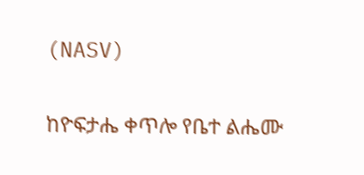(NASV)

ከዮፍታሔ ቀጥሎ የቤተ ልሔሙ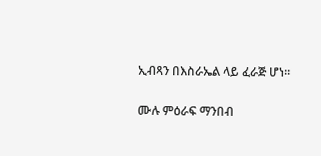ኢብጻን በእስራኤል ላይ ፈራጅ ሆነ።

ሙሉ ምዕራፍ ማንበብ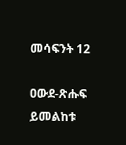መሳፍንት 12

ዐውደ-ጽሑፍ ይመልከቱ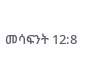መሳፍንት 12:8